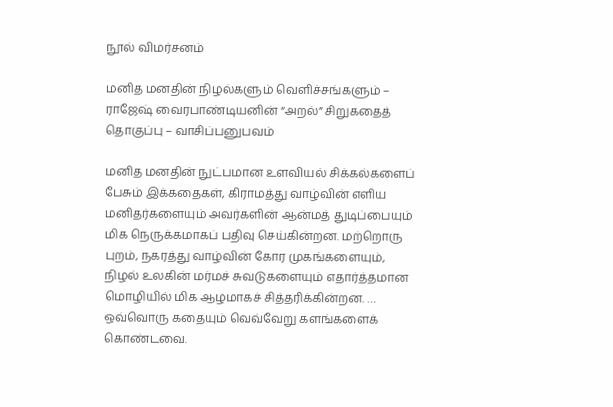நூல் விமர்சனம்

மனித மனதின் நிழல்களும் வெளிச்சங்களும் – ராஜேஷ் வைரபாண்டியனின் “அறல்” சிறுகதைத் தொகுப்பு – வாசிப்பனுபவம்

மனித மனதின் நுட்பமான உளவியல் சிக்கல்களைப் பேசும் இக்கதைகள், கிராமத்து வாழ்வின் எளிய மனிதர்களையும் அவர்களின் ஆன்மத் துடிப்பையும் மிக நெருக்கமாகப் பதிவு செய்கின்றன. மற்றொரு புறம், நகரத்து வாழ்வின் கோர முகங்களையும், நிழல் உலகின் மர்மச் சுவடுகளையும் எதார்த்தமான மொழியில் மிக ஆழமாகச் சித்தரிக்கின்றன. … ஒவ்வொரு கதையும் வெவ்வேறு களங்களைக் கொண்டவை.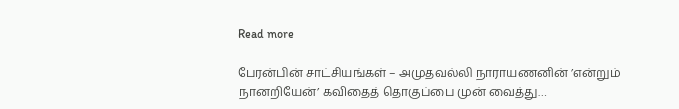Read more

பேரன்பின் சாட்சியங்கள் – அமுதவல்லி நாராயணனின் ’என்றும் நானறியேன்’ கவிதைத் தொகுப்பை முன் வைத்து…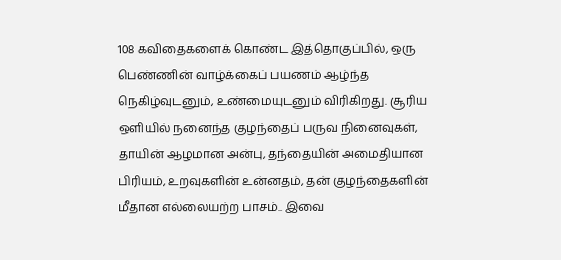108 கவிதைகளைக் கொண்ட இத்தொகுப்பில், ஒரு பெண்ணின் வாழ்க்கைப் பயணம் ஆழ்ந்த நெகிழ்வுடனும், உண்மையுடனும் விரிகிறது. சூரிய ஒளியில் நனைந்த குழந்தைப் பருவ நினைவுகள், தாயின் ஆழமான அன்பு, தந்தையின் அமைதியான பிரியம், உறவுகளின் உன்னதம், தன் குழந்தைகளின் மீதான எல்லையற்ற பாசம்.. இவை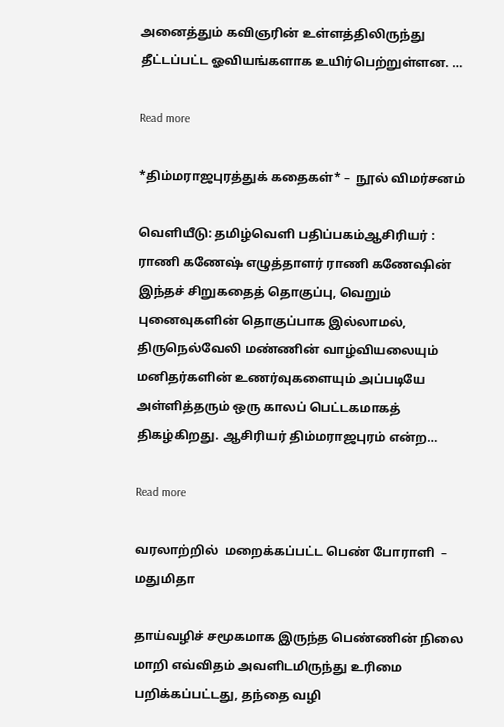அனைத்தும் கவிஞரின் உள்ளத்திலிருந்து தீட்டப்பட்ட ஓவியங்களாக உயிர்பெற்றுள்ளன. …

Read more

*திம்மராஜபுரத்துக் கதைகள்* –  நூல் விமர்சனம்

வெளியீடு: தமிழ்வெளி பதிப்பகம்ஆசிரியர் : ராணி கணேஷ் எழுத்தாளர் ராணி கணேஷின் இந்தச் சிறுகதைத் தொகுப்பு, வெறும் புனைவுகளின் தொகுப்பாக இல்லாமல், திருநெல்வேலி மண்ணின் வாழ்வியலையும் மனிதர்களின் உணர்வுகளையும் அப்படியே அள்ளித்தரும் ஒரு காலப் பெட்டகமாகத் திகழ்கிறது. ஆசிரியர் திம்மராஜபுரம் என்ற…

Read more

வரலாற்றில்  மறைக்கப்பட்ட பெண் போராளி  – மதுமிதா

தாய்வழிச் சமூகமாக இருந்த பெண்ணின் நிலை மாறி எவ்விதம் அவளிடமிருந்து உரிமை பறிக்கப்பட்டது, தந்தை வழி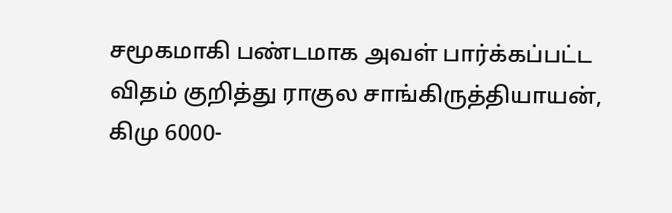சமூகமாகி பண்டமாக அவள் பார்க்கப்பட்ட விதம் குறித்து ராகுல சாங்கிருத்தியாயன், கிமு 6000-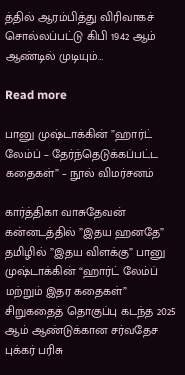த்தில் ஆரம்பித்து விரிவாகச் சொல்லப்பட்டு கிபி 1942 ஆம் ஆண்டில் முடியும்…

Read more

பானு முஷ்டாக்கின் ”ஹார்ட் லேம்ப் – தேர்ந்தெடுக்கப்பட்ட கதைகள்” – நூல் விமர்சனம்

கார்த்திகா வாசுதேவன் கன்னடத்தில் ”இதய ஹனதே” தமிழில் ”இதய விளக்கு” பானு முஷ்டாக்கின் “ஹார்ட் லேம்ப் மற்றும் இதர கதைகள்” சிறுகதைத் தொகுப்பு கடந்த 2025 ஆம் ஆண்டுக்கான சர்வதேச புக்கர் பரிசு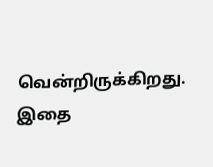வென்றிருக்கிறது. இதை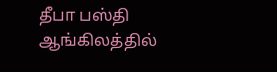தீபா பஸ்தி ஆங்கிலத்தில்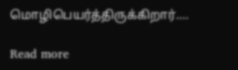மொழிபெயர்த்திருக்கிறார்.…

Read more